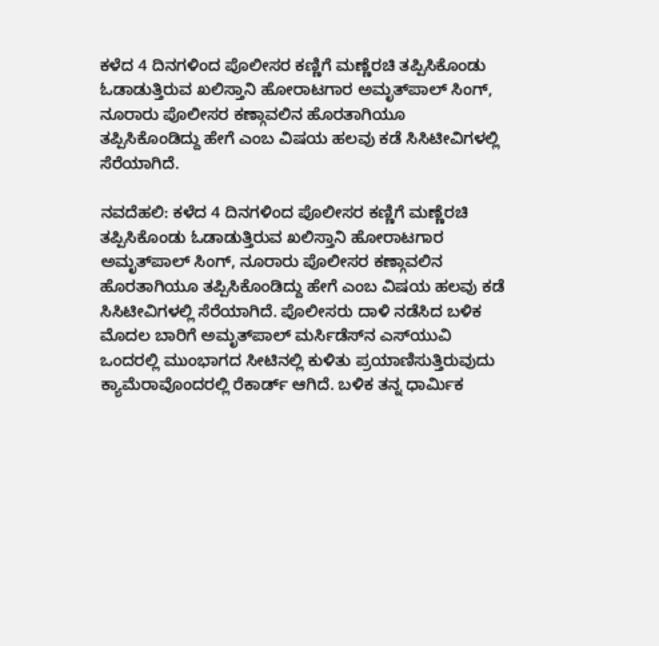ಕಳೆದ 4 ದಿನಗಳಿಂದ ಪೊಲೀಸರ ಕಣ್ಣಿಗೆ ಮಣ್ಣೆರಚಿ ತಪ್ಪಿಸಿಕೊಂಡು ಓಡಾಡುತ್ತಿರುವ ಖಲಿಸ್ತಾನಿ ಹೋರಾಟಗಾರ ಅಮೃತ್‌ಪಾಲ್‌ ಸಿಂಗ್‌, ನೂರಾರು ಪೊಲೀಸರ ಕಣ್ಗಾವಲಿನ ಹೊರತಾಗಿಯೂ ತಪ್ಪಿಸಿಕೊಂಡಿದ್ದು ಹೇಗೆ ಎಂಬ ವಿಷಯ ಹಲವು ಕಡೆ ಸಿಸಿಟೀವಿಗಳಲ್ಲಿ ಸೆರೆಯಾಗಿದೆ.

ನವದೆಹಲಿ: ಕಳೆದ 4 ದಿನಗಳಿಂದ ಪೊಲೀಸರ ಕಣ್ಣಿಗೆ ಮಣ್ಣೆರಚಿ ತಪ್ಪಿಸಿಕೊಂಡು ಓಡಾಡುತ್ತಿರುವ ಖಲಿಸ್ತಾನಿ ಹೋರಾಟಗಾರ ಅಮೃತ್‌ಪಾಲ್‌ ಸಿಂಗ್‌, ನೂರಾರು ಪೊಲೀಸರ ಕಣ್ಗಾವಲಿನ ಹೊರತಾಗಿಯೂ ತಪ್ಪಿಸಿಕೊಂಡಿದ್ದು ಹೇಗೆ ಎಂಬ ವಿಷಯ ಹಲವು ಕಡೆ ಸಿಸಿಟೀವಿಗಳಲ್ಲಿ ಸೆರೆಯಾಗಿದೆ. ಪೊಲೀಸರು ದಾಳಿ ನಡೆಸಿದ ಬಳಿಕ ಮೊದಲ ಬಾರಿಗೆ ಅಮೃತ್‌ಪಾಲ್‌ ಮರ್ಸಿಡೆಸ್‌ನ ಎಸ್‌ಯುವಿ ಒಂದರಲ್ಲಿ ಮುಂಭಾಗದ ಸೀಟಿನಲ್ಲಿ ಕುಳಿತು ಪ್ರಯಾಣಿಸುತ್ತಿರುವುದು ಕ್ಯಾಮೆರಾವೊಂದರಲ್ಲಿ ರೆಕಾರ್ಡ್‌ ಆಗಿದೆ. ಬಳಿಕ ತನ್ನ ಧಾರ್ಮಿಕ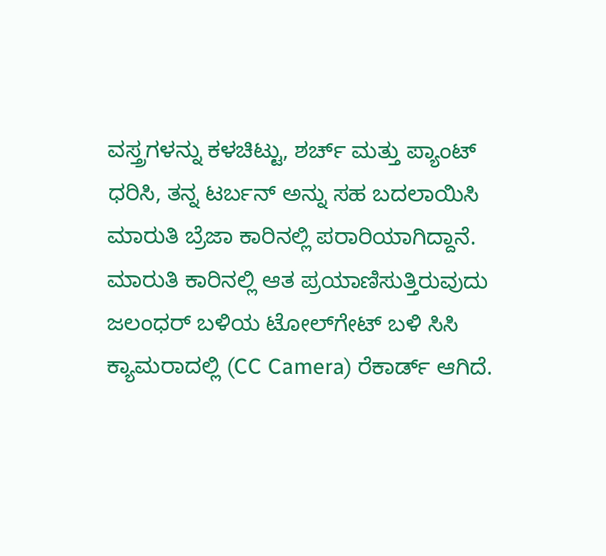ವಸ್ತ್ರಗಳನ್ನು ಕಳಚಿಟ್ಟು, ಶರ್ಚ್‌ ಮತ್ತು ಪ್ಯಾಂಟ್‌ ಧರಿಸಿ, ತನ್ನ ಟರ್ಬನ್‌ ಅನ್ನು ಸಹ ಬದಲಾಯಿಸಿ ಮಾರುತಿ ಬ್ರೆಜಾ ಕಾರಿನಲ್ಲಿ ಪರಾರಿಯಾಗಿದ್ದಾನೆ. ಮಾರುತಿ ಕಾರಿನಲ್ಲಿ ಆತ ಪ್ರಯಾಣಿಸುತ್ತಿರುವುದು ಜಲಂಧರ್‌ ಬಳಿಯ ಟೋಲ್‌ಗೇಟ್‌ ಬಳಿ ಸಿಸಿ ಕ್ಯಾಮರಾದಲ್ಲಿ (CC Camera) ರೆಕಾರ್ಡ್‌ ಆಗಿದೆ.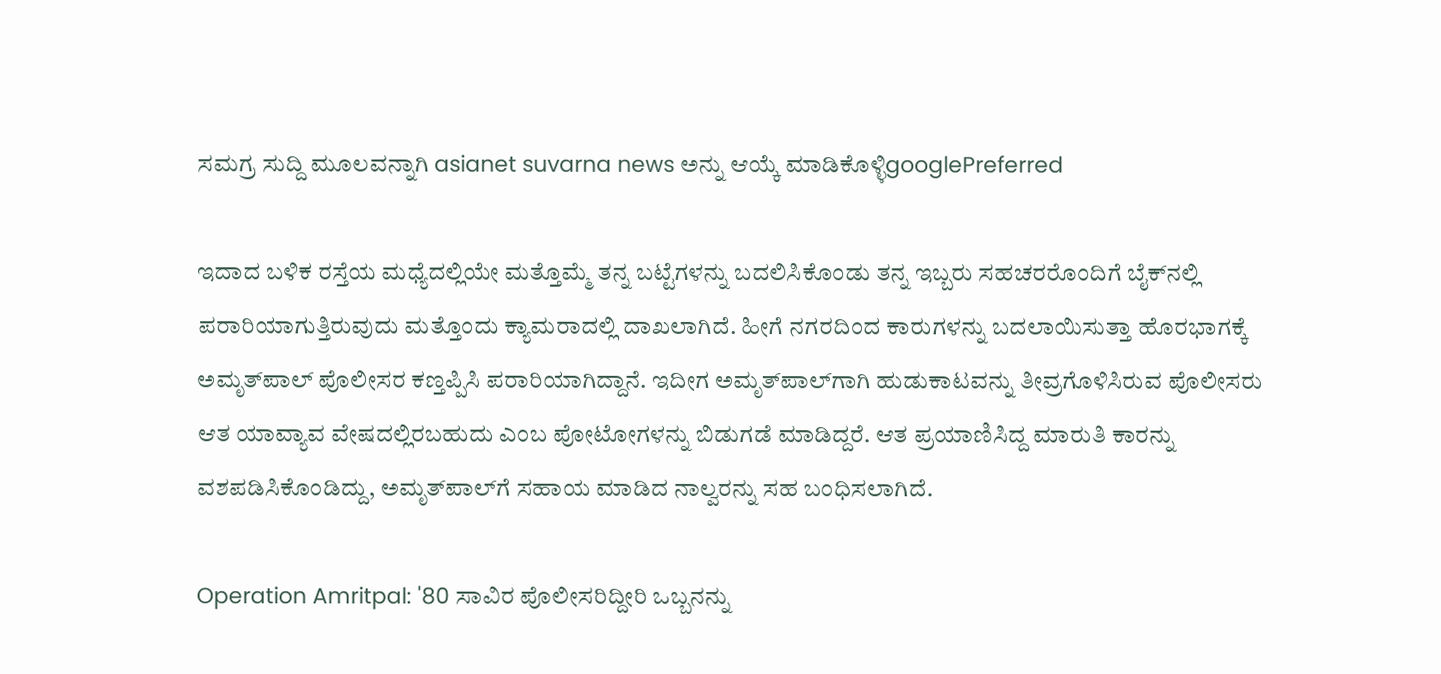ಸಮಗ್ರ ಸುದ್ದಿ ಮೂಲವನ್ನಾಗಿ asianet suvarna news ಅನ್ನು ಆಯ್ಕೆ ಮಾಡಿಕೊಳ್ಳಿgooglePreferred

ಇದಾದ ಬಳಿಕ ರಸ್ತೆಯ ಮಧ್ಯೆದಲ್ಲಿಯೇ ಮತ್ತೊಮ್ಮೆ ತನ್ನ ಬಟ್ಟೆಗಳನ್ನು ಬದಲಿಸಿಕೊಂಡು ತನ್ನ ಇಬ್ಬರು ಸಹಚರರೊಂದಿಗೆ ಬೈಕ್‌ನಲ್ಲಿ ಪರಾರಿಯಾಗುತ್ತಿರುವುದು ಮತ್ತೊಂದು ಕ್ಯಾಮರಾದಲ್ಲಿ ದಾಖಲಾಗಿದೆ. ಹೀಗೆ ನಗರದಿಂದ ಕಾರುಗಳನ್ನು ಬದಲಾಯಿಸುತ್ತಾ ಹೊರಭಾಗಕ್ಕೆ ಅಮೃತ್‌ಪಾಲ್‌ ಪೊಲೀಸರ ಕಣ್ತಪ್ಪಿಸಿ ಪರಾರಿಯಾಗಿದ್ದಾನೆ. ಇದೀಗ ಅಮೃತ್‌ಪಾಲ್‌ಗಾಗಿ ಹುಡುಕಾಟವನ್ನು ತೀವ್ರಗೊಳಿಸಿರುವ ಪೊಲೀಸರು ಆತ ಯಾವ್ಯಾವ ವೇಷದಲ್ಲಿರಬಹುದು ಎಂಬ ಪೋಟೋಗಳನ್ನು ಬಿಡುಗಡೆ ಮಾಡಿದ್ದರೆ. ಆತ ಪ್ರಯಾಣಿಸಿದ್ದ ಮಾರುತಿ ಕಾರನ್ನು ವಶಪಡಿಸಿಕೊಂಡಿದ್ದು, ಅಮೃತ್‌ಪಾಲ್‌ಗೆ ಸಹಾಯ ಮಾಡಿದ ನಾಲ್ವರನ್ನು ಸಹ ಬಂಧಿಸಲಾಗಿದೆ.

Operation Amritpal: '80 ಸಾವಿರ ಪೊಲೀಸರಿದ್ದೀರಿ ಒಬ್ಬನನ್ನು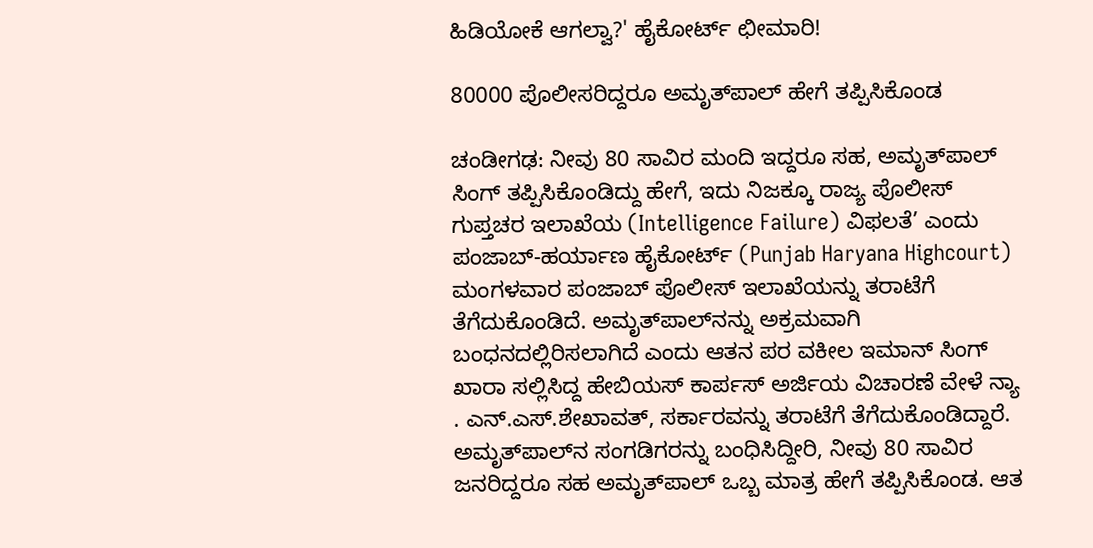ಹಿಡಿಯೋಕೆ ಆಗಲ್ವಾ?' ಹೈಕೋರ್ಟ್‌ ಛೀಮಾರಿ!

80000 ಪೊಲೀಸರಿದ್ದರೂ ಅಮೃತ್‌ಪಾಲ್‌ ಹೇಗೆ ತಪ್ಪಿಸಿಕೊಂಡ

ಚಂಡೀಗಢ: ನೀವು 80 ಸಾವಿರ ಮಂದಿ ಇದ್ದರೂ ಸಹ, ಅಮೃತ್‌ಪಾಲ್‌ ಸಿಂಗ್‌ ತಪ್ಪಿಸಿಕೊಂಡಿದ್ದು ಹೇಗೆ, ಇದು ನಿಜಕ್ಕೂ ರಾಜ್ಯ ಪೊಲೀಸ್‌ ಗುಪ್ತಚರ ಇಲಾಖೆಯ (Intelligence Failure) ವಿಫಲತೆ’ ಎಂದು ಪಂಜಾಬ್‌-ಹರ್ಯಾಣ ಹೈಕೋರ್ಟ್‌ (Punjab Haryana Highcourt) ಮಂಗಳವಾರ ಪಂಜಾಬ್‌ ಪೊಲೀಸ್‌ ಇಲಾಖೆಯನ್ನು ತರಾಟೆಗೆ ತೆಗೆದುಕೊಂಡಿದೆ. ಅಮೃತ್‌ಪಾಲ್‌ನನ್ನು ಅಕ್ರಮವಾಗಿ ಬಂಧನದಲ್ಲಿರಿಸಲಾಗಿದೆ ಎಂದು ಆತನ ಪರ ವಕೀಲ ಇಮಾನ್‌ ಸಿಂಗ್‌ ಖಾರಾ ಸಲ್ಲಿಸಿದ್ದ ಹೇಬಿಯಸ್‌ ಕಾರ್ಪಸ್‌ ಅರ್ಜಿಯ ವಿಚಾರಣೆ ವೇಳೆ ನ್ಯಾ . ಎನ್‌.ಎಸ್‌.ಶೇಖಾವತ್‌, ಸರ್ಕಾರವನ್ನು ತರಾಟೆಗೆ ತೆಗೆದುಕೊಂಡಿದ್ದಾರೆ. ಅಮೃತ್‌ಪಾಲ್‌ನ ಸಂಗಡಿಗರನ್ನು ಬಂಧಿಸಿದ್ದೀರಿ, ನೀವು 80 ಸಾವಿರ ಜನರಿದ್ದರೂ ಸಹ ಅಮೃತ್‌ಪಾಲ್‌ ಒಬ್ಬ ಮಾತ್ರ ಹೇಗೆ ತಪ್ಪಿಸಿಕೊಂಡ. ಆತ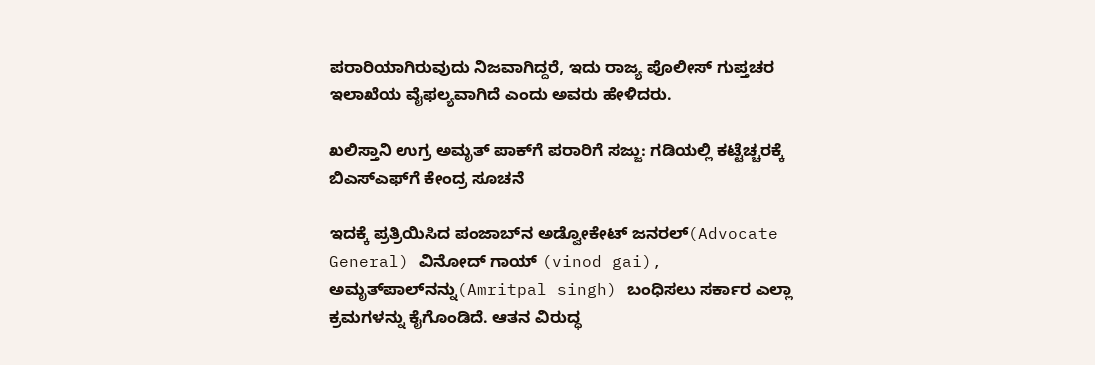ಪರಾರಿಯಾಗಿರುವುದು ನಿಜವಾಗಿದ್ದರೆ, ಇದು ರಾಜ್ಯ ಪೊಲೀಸ್‌ ಗುಪ್ತಚರ ಇಲಾಖೆಯ ವೈಫಲ್ಯವಾಗಿದೆ ಎಂದು ಅವರು ಹೇಳಿದರು.

ಖಲಿಸ್ತಾನಿ ಉಗ್ರ ಅಮೃತ್‌ ಪಾಕ್‌ಗೆ ಪರಾರಿಗೆ ಸಜ್ಜು: ಗಡಿಯಲ್ಲಿ ಕಟ್ಟೆಚ್ಚರಕ್ಕೆ ಬಿಎಸ್‌ಎಫ್‌ಗೆ ಕೇಂದ್ರ ಸೂಚನೆ

ಇದಕ್ಕೆ ಪ್ರತ್ರಿಯಿಸಿದ ಪಂಜಾಬ್‌ನ ಅಡ್ವೋಕೇಟ್‌ ಜನರಲ್‌(Advocate General) ವಿನೋದ್‌ ಗಾಯ್‌ (vinod gai), ಅಮೃತ್‌ಪಾಲ್‌ನನ್ನು(Amritpal singh) ಬಂಧಿಸಲು ಸರ್ಕಾರ ಎಲ್ಲಾ ಕ್ರಮಗಳನ್ನು ಕೈಗೊಂಡಿದೆ. ಆತನ ವಿರುದ್ಧ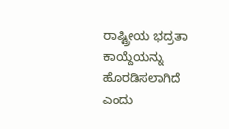ರಾಷ್ಟ್ರೀಯ ಭದ್ರತಾ ಕಾಯ್ದೆಯನ್ನು ಹೊರಡಿಸಲಾಗಿದೆ ಎಂದು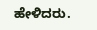ಹೇಳಿದರು.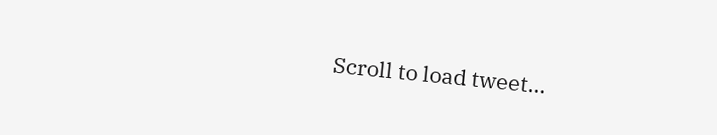Scroll to load tweet…